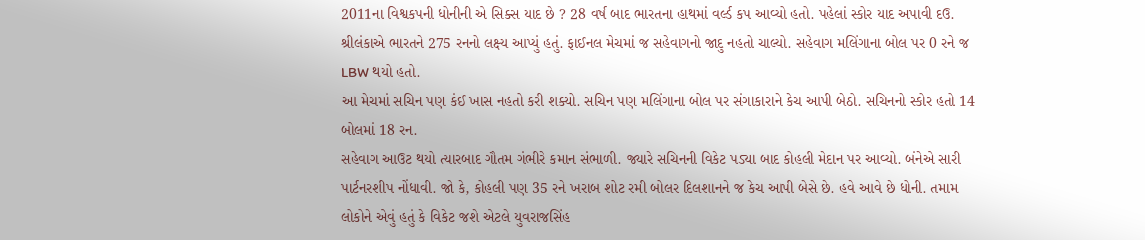2011ના વિશ્વકપની ધોનીની એ સિક્સ યાદ છે ? 28 વર્ષ બાદ ભારતના હાથમાં વર્લ્ડ કપ આવ્યો હતો. પહેલાં સ્કોર યાદ અપાવી દઉ. શ્રીલંકાએ ભારતને 275 રનનો લક્ષ્ય આપ્યું હતું. ફાઈનલ મેચમાં જ સહેવાગનો જાદુ નહતો ચાલ્યો. સહેવાગ મલિંગાના બોલ પર 0 રને જ LBW થયો હતો.
આ મેચમાં સચિન પણ કંઈ ખાસ નહતો કરી શક્યો. સચિન પણ મલિંગાના બોલ પર સંગાકારાને કેચ આપી બેઠો. સચિનનો સ્કોર હતો 14 બોલમાં 18 રન.
સહેવાગ આઉટ થયો ત્યારબાદ ગૌતમ ગંભીરે કમાન સંભાળી. જ્યારે સચિનની વિકેટ પડ્યા બાદ કોહલી મેદાન પર આવ્યો. બંનેએ સારી પાર્ટનરશીપ નોંધાવી. જો કે, કોહલી પણ 35 રને ખરાબ શોટ રમી બોલર દિલશાનને જ કેચ આપી બેસે છે. હવે આવે છે ધોની. તમામ લોકોને એવું હતું કે વિકેટ જશે એટલે યુવરાજસિંહ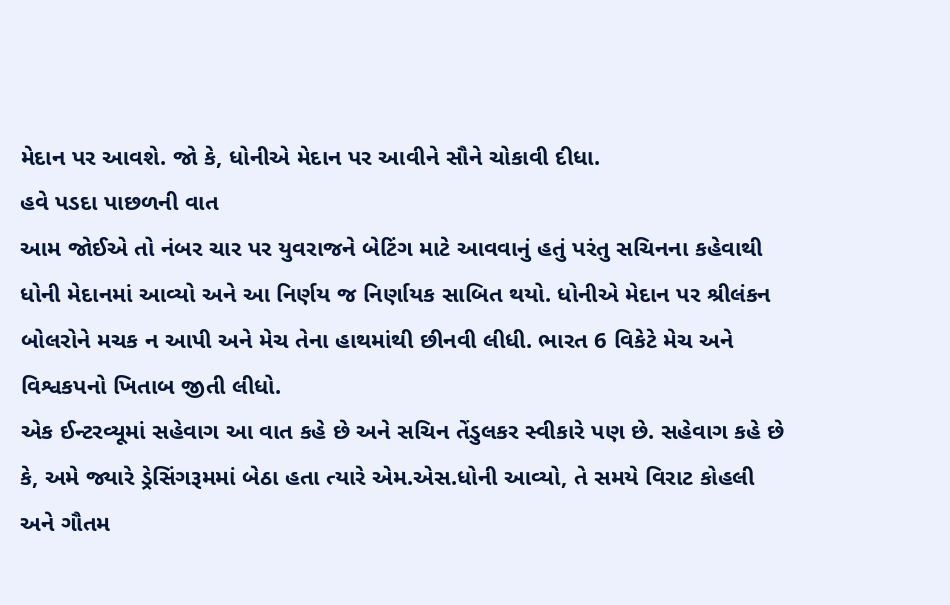મેદાન પર આવશે. જો કે, ધોનીએ મેદાન પર આવીને સૌને ચોકાવી દીધા.
હવે પડદા પાછળની વાત
આમ જોઈએ તો નંબર ચાર પર યુવરાજને બેટિંગ માટે આવવાનું હતું પરંતુ સચિનના કહેવાથી ધોની મેદાનમાં આવ્યો અને આ નિર્ણય જ નિર્ણાયક સાબિત થયો. ધોનીએ મેદાન પર શ્રીલંકન બોલરોને મચક ન આપી અને મેચ તેના હાથમાંથી છીનવી લીધી. ભારત 6 વિકેટે મેચ અને વિશ્વકપનો ખિતાબ જીતી લીધો.
એક ઈન્ટરવ્યૂમાં સહેવાગ આ વાત કહે છે અને સચિન તેંડુલકર સ્વીકારે પણ છે. સહેવાગ કહે છે કે, અમે જ્યારે ડ્રેસિંગરૂમમાં બેઠા હતા ત્યારે એમ.એસ.ધોની આવ્યો, તે સમયે વિરાટ કોહલી અને ગૌતમ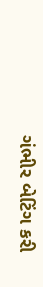ગંભીર બેટિંગ કરી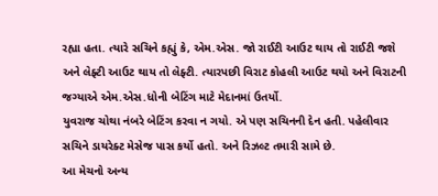રહ્યા હતા. ત્યારે સચિને કહ્યું કે, એમ.એસ. જો રાઈટી આઉટ થાય તો રાઈટી જશે અને લેફ્ટી આઉટ થાય તો લેફ્ટી. ત્યારપછી વિરાટ કોહલી આઉટ થયો અને વિરાટની જગ્યાએ એમ.એસ.ધોની બેટિંગ માટે મેદાનમાં ઉતર્યો.
યુવરાજ ચોથા નંબરે બેટિંગ કરવા ન ગયો. એ પણ સચિનની દેન હતી. પહેલીવાર સચિને ડાયરેક્ટ મેસેજ પાસ કર્યો હતો. અને રિઝલ્ટ તમારી સામે છે.
આ મેચનો અન્ય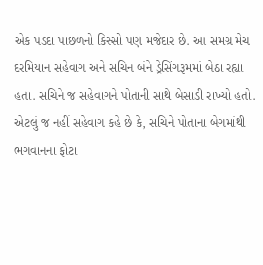એક પડદા પાછળનો કિસ્સો પણ મજેદાર છે. આ સમગ્ર મેચ દરમિયાન સહેવાગ અને સચિન બંને ડ્રેસિંગરૂમમાં બેઠા રહ્યા હતા. સચિને જ સહેવાગને પોતાની સાથે બેસાડી રાખ્યો હતો. એટલું જ નહીં સહેવાગ કહે છે કે, સચિને પોતાના બેગમાંથી ભગવાનના ફોટા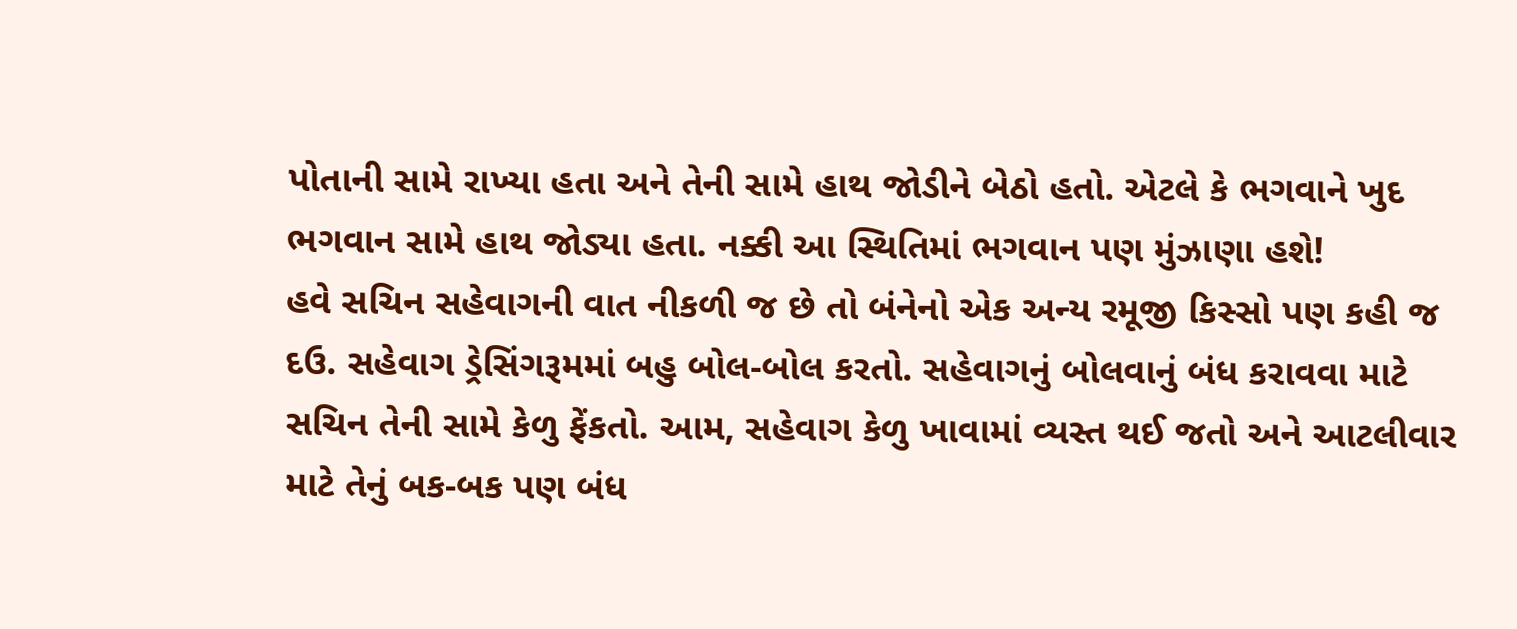પોતાની સામે રાખ્યા હતા અને તેની સામે હાથ જોડીને બેઠો હતો. એટલે કે ભગવાને ખુદ ભગવાન સામે હાથ જોડ્યા હતા. નક્કી આ સ્થિતિમાં ભગવાન પણ મુંઝાણા હશે!
હવે સચિન સહેવાગની વાત નીકળી જ છે તો બંનેનો એક અન્ય રમૂજી કિસ્સો પણ કહી જ દઉ. સહેવાગ ડ્રેસિંગરૂમમાં બહુ બોલ-બોલ કરતો. સહેવાગનું બોલવાનું બંધ કરાવવા માટે સચિન તેની સામે કેળુ ફેંકતો. આમ, સહેવાગ કેળુ ખાવામાં વ્યસ્ત થઈ જતો અને આટલીવાર માટે તેનું બક-બક પણ બંધ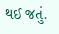થઈ જતું.